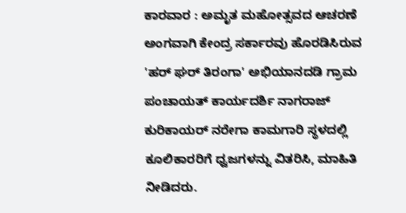ಕಾರವಾರ : ಅಮೃತ ಮಹೋತ್ಸವದ ಆಚರಣೆ ಅಂಗವಾಗಿ ಕೇಂದ್ರ ಸರ್ಕಾರವು ಹೊರಡಿಸಿರುವ 'ಹರ್ ಘರ್ ತಿರಂಗಾ' ಅಭಿಯಾನದಡಿ ಗ್ರಾಮ ಪಂಚಾಯತ್ ಕಾರ್ಯದರ್ಶಿ ನಾಗರಾಜ್ ಕುರಿಕಾಯರ್ ನರೇಗಾ ಕಾಮಗಾರಿ ಸ್ಥಳದಲ್ಲಿ ಕೂಲಿಕಾರರಿಗೆ ಧ್ವಜಗಳನ್ನು ವಿತರಿಸಿ, ಮಾಹಿತಿ ನೀಡಿದರು.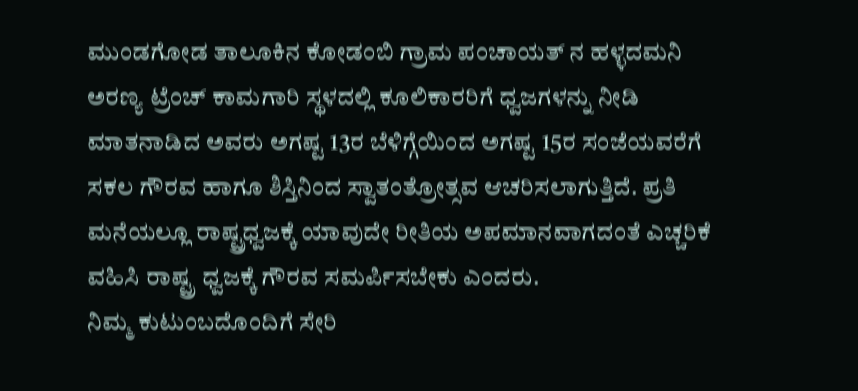ಮುಂಡಗೋಡ ತಾಲೂಕಿನ ಕೋಡಂಬಿ ಗ್ರಾಮ ಪಂಚಾಯತ್ ನ ಹಳ್ಳದಮನಿ ಅರಣ್ಯ ಟ್ರೆಂಚ್ ಕಾಮಗಾರಿ ಸ್ಥಳದಲ್ಲಿ ಕೂಲಿಕಾರರಿಗೆ ಧ್ವಜಗಳನ್ನು ನೀಡಿ ಮಾತನಾಡಿದ ಅವರು ಅಗಷ್ಟ 13ರ ಬೆಳಿಗ್ಗೆಯಿಂದ ಅಗಷ್ಟ 15ರ ಸಂಜೆಯವರೆಗೆ ಸಕಲ ಗೌರವ ಹಾಗೂ ಶಿಸ್ತಿನಿಂದ ಸ್ವಾತಂತ್ರೋತ್ಸವ ಆಚರಿಸಲಾಗುತ್ತಿದೆ. ಪ್ರತಿ ಮನೆಯಲ್ಲೂ ರಾಷ್ಟ್ರಧ್ವಜಕ್ಕೆ ಯಾವುದೇ ರೀತಿಯ ಅಪಮಾನವಾಗದಂತೆ ಎಚ್ಚರಿಕೆ ವಹಿಸಿ ರಾಷ್ಟ್ರ ಧ್ವಜಕ್ಕೆ ಗೌರವ ಸಮರ್ಪಿಸಬೇಕು ಎಂದರು.
ನಿಮ್ಮ ಕುಟುಂಬದೊಂದಿಗೆ ಸೇರಿ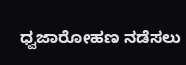ಧ್ವಜಾರೋಹಣ ನಡೆಸಲು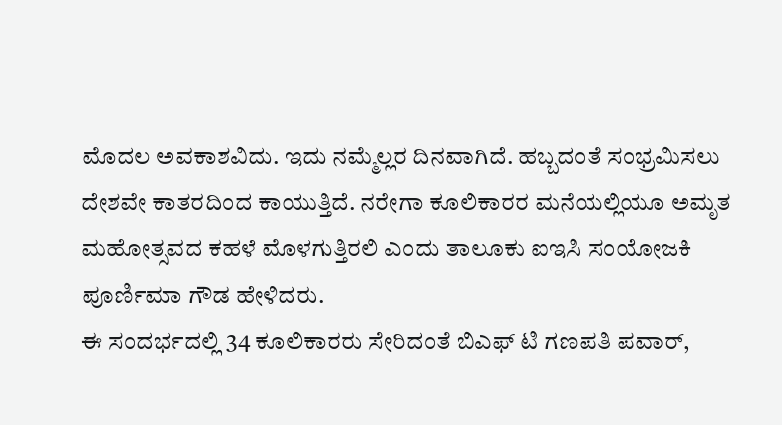ಮೊದಲ ಅವಕಾಶವಿದು. ಇದು ನಮ್ಮೆಲ್ಲರ ದಿನವಾಗಿದೆ. ಹಬ್ಬದಂತೆ ಸಂಭ್ರಮಿಸಲು ದೇಶವೇ ಕಾತರದಿಂದ ಕಾಯುತ್ತಿದೆ. ನರೇಗಾ ಕೂಲಿಕಾರರ ಮನೆಯಲ್ಲಿಯೂ ಅಮೃತ ಮಹೋತ್ಸವದ ಕಹಳೆ ಮೊಳಗುತ್ತಿರಲಿ ಎಂದು ತಾಲೂಕು ಐಇಸಿ ಸಂಯೋಜಕಿ ಪೂರ್ಣಿಮಾ ಗೌಡ ಹೇಳಿದರು.
ಈ ಸಂದರ್ಭದಲ್ಲಿ 34 ಕೂಲಿಕಾರರು ಸೇರಿದಂತೆ ಬಿಎಫ್ ಟಿ ಗಣಪತಿ ಪವಾರ್,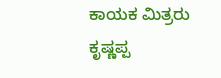ಕಾಯಕ ಮಿತ್ರರು ಕೃಷ್ಣಪ್ಪ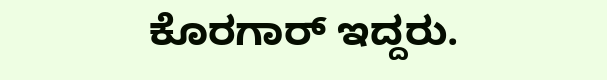ಕೊರಗಾರ್ ಇದ್ದರು.